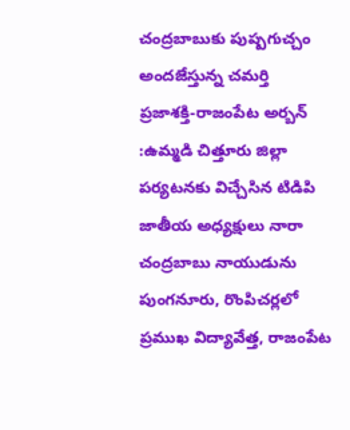చంద్రబాబుకు పుష్పగుచ్చం అందజేస్తున్న చమర్తి
ప్రజాశక్తి-రాజంపేట అర్బన్ :ఉమ్మడి చిత్తూరు జిల్లా పర్యటనకు విచ్చేసిన టిడిపి జాతీయ అధ్యక్షులు నారా చంద్రబాబు నాయుడును పుంగనూరు, రొంపిచర్లలో ప్రముఖ విద్యావేత్త, రాజంపేట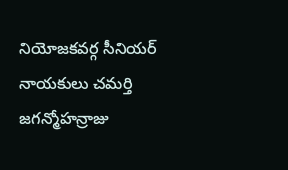నియోజకవర్గ సీనియర్ నాయకులు చమర్తి జగన్మోహన్రాజు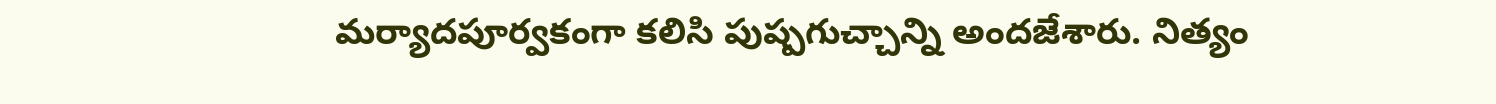మర్యాదపూర్వకంగా కలిసి పుష్పగుచ్చాన్ని అందజేశారు. నిత్యం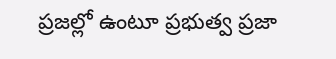ప్రజల్లో ఉంటూ ప్రభుత్వ ప్రజా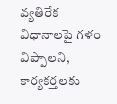వ్యతిరేక విధానాలపై గళం విప్పాలని, కార్యకర్తలకు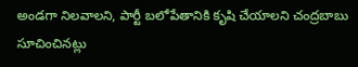అండగా నిలవాలని, పార్టీ బలోపేతానికి కృషి చేయాలని చంద్రబాబు సూచించినట్లు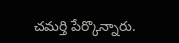చమర్తి పేర్కొన్నారు.